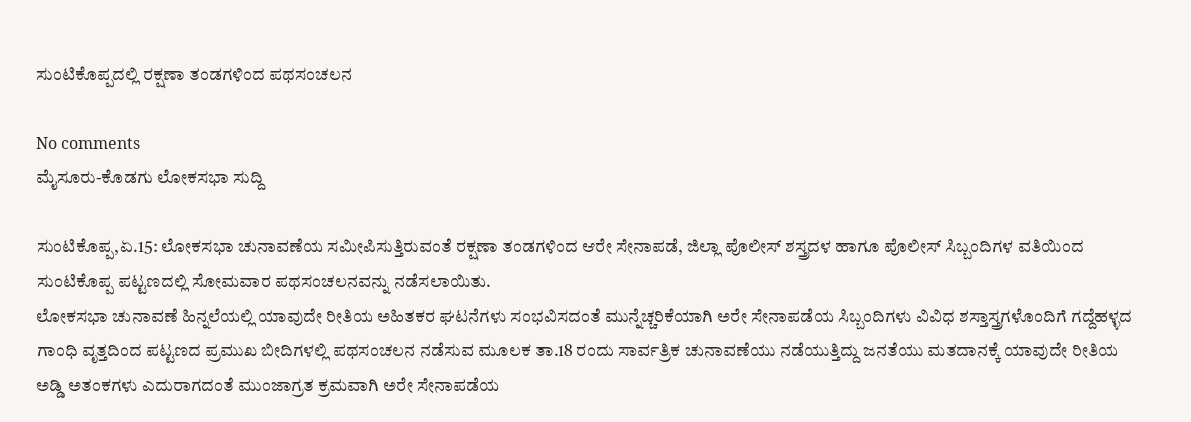ಸುಂಟಿಕೊಪ್ಪದಲ್ಲಿ ರಕ್ಷಣಾ ತಂಡಗಳಿಂದ ಪಥಸಂಚಲನ

No comments
ಮೈಸೂರು-ಕೊಡಗು ಲೋಕಸಭಾ ಸುದ್ದಿ

ಸುಂಟಿಕೊಪ್ಪ,ಏ.15: ಲೋಕಸಭಾ ಚುನಾವಣೆಯ ಸಮೀಪಿಸುತ್ತಿರುವಂತೆ ರಕ್ಷಣಾ ತಂಡಗಳಿಂದ ಆರೇ ಸೇನಾಪಡೆ, ಜಿಲ್ಲಾ ಪೊಲೀಸ್ ಶಸ್ತ್ರದಳ ಹಾಗೂ ಪೊಲೀಸ್ ಸಿಬ್ಬಂದಿಗಳ ವತಿಯಿಂದ ಸುಂಟಿಕೊಪ್ಪ ಪಟ್ಟಣದಲ್ಲಿ ಸೋಮವಾರ ಪಥಸಂಚಲನವನ್ನು ನಡೆಸಲಾಯಿತು.
ಲೋಕಸಭಾ ಚುನಾವಣೆ ಹಿನ್ನಲೆಯಲ್ಲಿ ಯಾವುದೇ ರೀತಿಯ ಅಹಿತಕರ ಘಟನೆಗಳು ಸಂಭವಿಸದಂತೆ ಮುನ್ನೆಚ್ಚರಿಕೆಯಾಗಿ ಅರೇ ಸೇನಾಪಡೆಯ ಸಿಬ್ಬಂದಿಗಳು ವಿವಿಧ ಶಸ್ತಾಸ್ತ್ರಗಳೊಂದಿಗೆ ಗದ್ದೆಹಳ್ಳದ ಗಾಂಧಿ ವೃತ್ತದಿಂದ ಪಟ್ಟಣದ ಪ್ರಮುಖ ಬೀದಿಗಳಲ್ಲಿ ಪಥಸಂಚಲನ ನಡೆಸುವ ಮೂಲಕ ತಾ.18 ರಂದು ಸಾರ್ವತ್ರಿಕ ಚುನಾವಣೆಯು ನಡೆಯುತ್ತಿದ್ದು ಜನತೆಯು ಮತದಾನಕ್ಕೆ ಯಾವುದೇ ರೀತಿಯ ಅಡ್ಡಿ ಅತಂಕಗಳು ಎದುರಾಗದಂತೆ ಮುಂಜಾಗ್ರತ ಕ್ರಮವಾಗಿ ಅರೇ ಸೇನಾಪಡೆಯ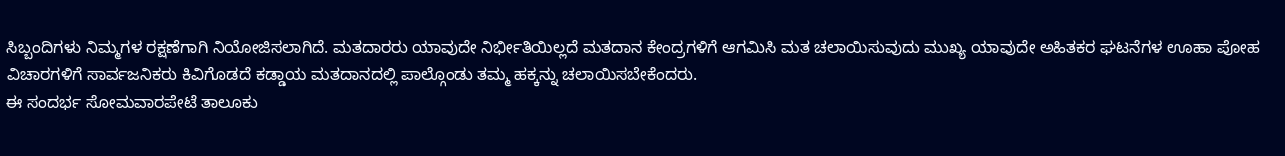ಸಿಬ್ಬಂದಿಗಳು ನಿಮ್ಮಗಳ ರಕ್ಷಣೆಗಾಗಿ ನಿಯೋಜಿಸಲಾಗಿದೆ. ಮತದಾರರು ಯಾವುದೇ ನಿರ್ಭೀತಿಯಿಲ್ಲದೆ ಮತದಾನ ಕೇಂದ್ರಗಳಿಗೆ ಆಗಮಿಸಿ ಮತ ಚಲಾಯಿಸುವುದು ಮುಖ್ಯ ಯಾವುದೇ ಅಹಿತಕರ ಘಟನೆಗಳ ಊಹಾ ಪೋಹ ವಿಚಾರಗಳಿಗೆ ಸಾರ್ವಜನಿಕರು ಕಿವಿಗೊಡದೆ ಕಡ್ಡಾಯ ಮತದಾನದಲ್ಲಿ ಪಾಲ್ಗೊಂಡು ತಮ್ಮ ಹಕ್ಕನ್ನು ಚಲಾಯಿಸಬೇಕೆಂದರು.
ಈ ಸಂದರ್ಭ ಸೋಮವಾರಪೇಟೆ ತಾಲೂಕು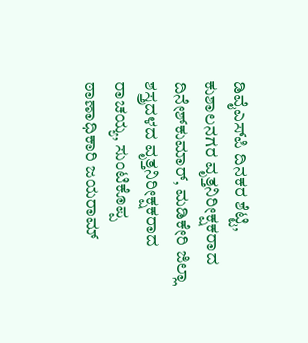ಡಿವೈಎಸ್‍ಪಿ ದಿನಕರ ಶೆಟ್ಟಿ, ಕುಶಾಲನಗರ ವೃತ್ತನಿರೀಕ್ಷಕರಾದ ದಿನೇಶ್‍ಕುಮಾರ್, ಮಡಿಕೇರಿ ಜಿಲ್ಲಾ ಶಸ್ತ್ರದಳದ ವೃತ್ತನಿರೀಕ್ಷಕರಾದ ರಾಚಯ್ಯ, ಸುಂಟಿಕೊಪ್ಪ ಠಾಣಾಧಿಕಾರಿ ಜಯರಾಮ್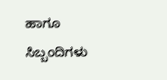ಹಾಗೂ ಸಿಬ್ಬಂದಿಗಳು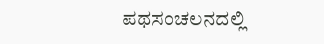ಪಥಸಂಚಲನದಲ್ಲಿ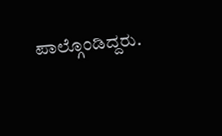ಪಾಲ್ಗೊಂಡಿದ್ದರು.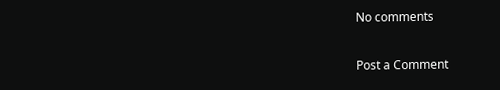No comments

Post a Comment